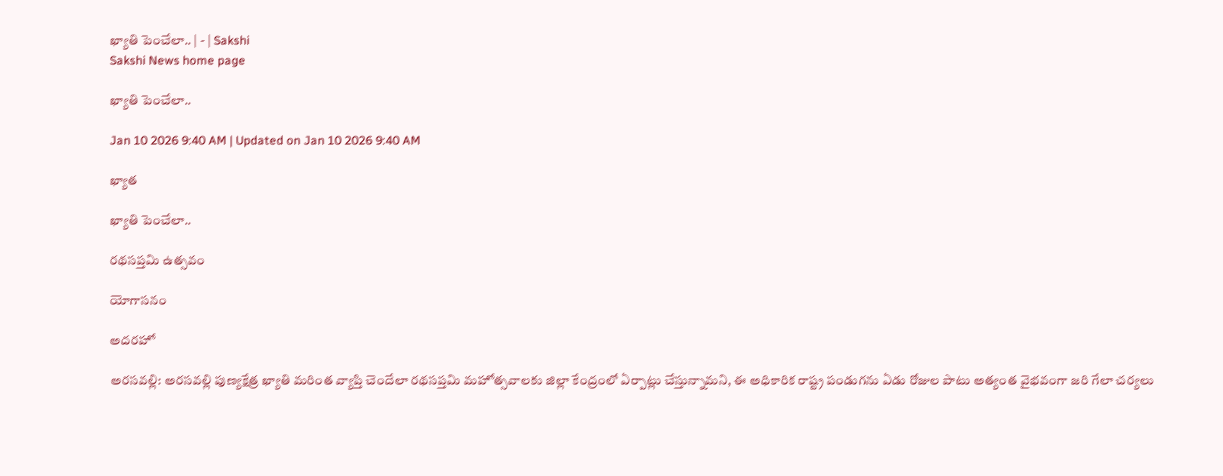ఖ్యాతి పెంచేలా.. | - | Sakshi
Sakshi News home page

ఖ్యాతి పెంచేలా..

Jan 10 2026 9:40 AM | Updated on Jan 10 2026 9:40 AM

ఖ్యాత

ఖ్యాతి పెంచేలా..

రథసప్తమి ఉత్సవం

యోగాసనం

అదరహో

అరసవల్లి: అరసవల్లి పుణ్యక్షేత్ర ఖ్యాతి మరింత వ్యాప్తి చెందేలా రథసప్తమి మహోత్సవాలకు జిల్లా కేంద్రంలో ఏర్పాట్లు చేస్తున్నామని, ఈ అధికారిక రాష్ట్ర పండుగను ఏడు రోజుల పాటు అత్యంత వైభవంగా జరి గేలా చర్యలు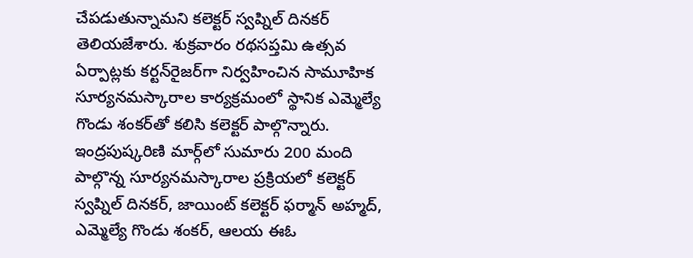చేపడుతున్నామని కలెక్టర్‌ స్వప్నిల్‌ దినకర్‌ తెలియజేశారు. శుక్రవారం రథసప్తమి ఉత్సవ ఏర్పాట్లకు కర్టన్‌రైజర్‌గా నిర్వహించిన సామూహిక సూర్యనమస్కారాల కార్యక్రమంలో స్థానిక ఎమ్మెల్యే గొండు శంకర్‌తో కలిసి కలెక్టర్‌ పాల్గొన్నారు. ఇంద్రపుష్కరిణి మార్గ్‌లో సుమారు 200 మంది పాల్గొన్న సూర్యనమస్కారాల ప్రక్రియలో కలెక్టర్‌ స్వప్నిల్‌ దినకర్‌, జాయింట్‌ కలెక్టర్‌ ఫర్మాన్‌ అహ్మద్‌, ఎమ్మెల్యే గొండు శంకర్‌, ఆలయ ఈఓ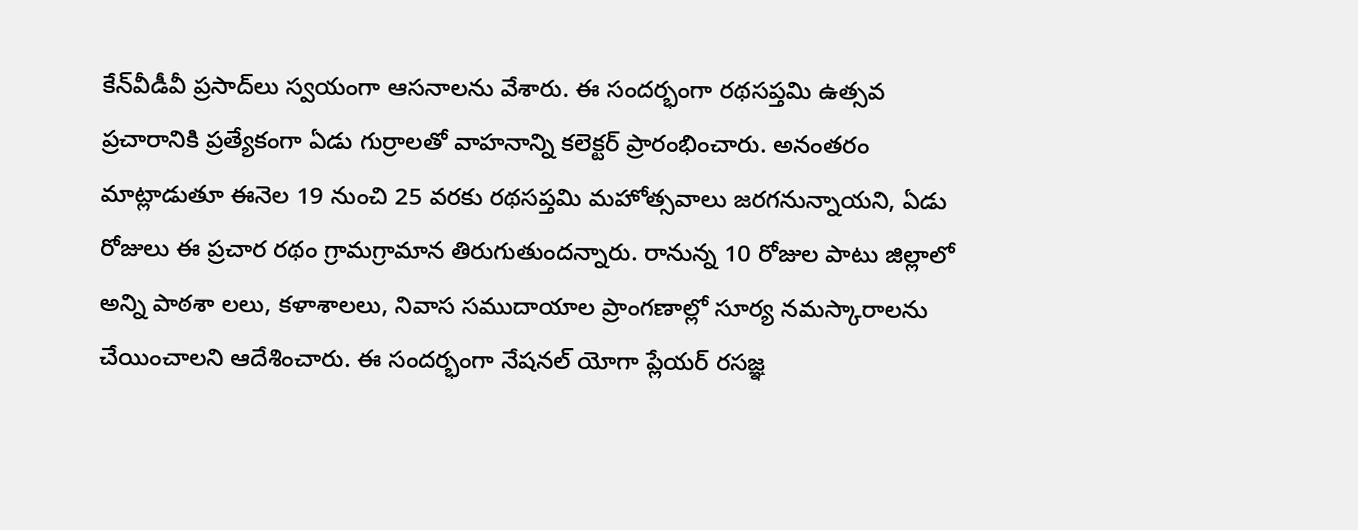కేన్‌వీడీవీ ప్రసాద్‌లు స్వయంగా ఆసనాలను వేశారు. ఈ సందర్భంగా రథసప్తమి ఉత్సవ ప్రచారానికి ప్రత్యేకంగా ఏడు గుర్రాలతో వాహనాన్ని కలెక్టర్‌ ప్రారంభించారు. అనంతరం మాట్లాడుతూ ఈనెల 19 నుంచి 25 వరకు రథసప్తమి మహోత్సవాలు జరగనున్నాయని, ఏడు రోజులు ఈ ప్రచార రథం గ్రామగ్రామాన తిరుగుతుందన్నారు. రానున్న 10 రోజుల పాటు జిల్లాలో అన్ని పాఠశా లలు, కళాశాలలు, నివాస సముదాయాల ప్రాంగణాల్లో సూర్య నమస్కారాలను చేయించాలని ఆదేశించారు. ఈ సందర్భంగా నేషనల్‌ యోగా ప్లేయర్‌ రసజ్ఞ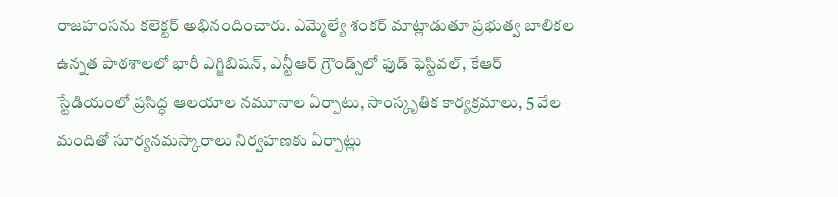రాజహంసను కలెక్టర్‌ అభినందించారు. ఎమ్మెల్యే శంకర్‌ మాట్లాడుతూ ప్రభుత్వ బాలికల ఉన్నత పాఠశాలలో భారీ ఎగ్జిబిషన్‌, ఎన్టీఆర్‌ గ్రౌండ్స్‌లో ఫుడ్‌ ఫెస్టివల్‌, కేఆర్‌ స్టేడియంలో ప్రసిద్ధ ఆలయాల నమూనాల ఏర్పాటు, సాంస్కృతిక కార్యక్రమాలు, 5 వేల మందితో సూర్యనమస్కారాలు నిర్వహణకు ఏర్పాట్లు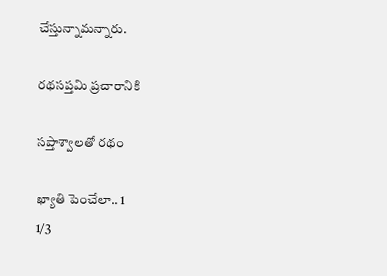చేస్తున్నామన్నారు.

రథసప్తమి ప్రచారానికి

సప్తాశ్వాలతో రథం

ఖ్యాతి పెంచేలా.. 1
1/3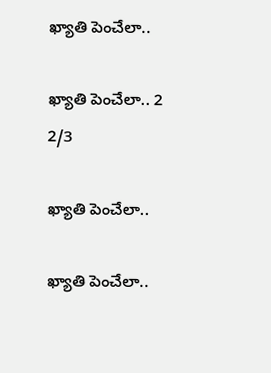ఖ్యాతి పెంచేలా..

ఖ్యాతి పెంచేలా.. 2
2/3

ఖ్యాతి పెంచేలా..

ఖ్యాతి పెంచేలా..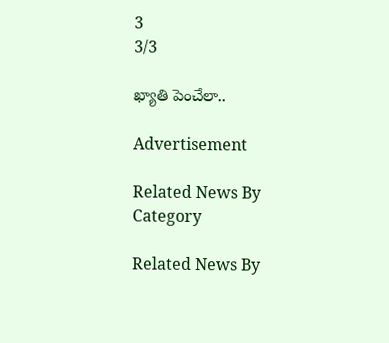3
3/3

ఖ్యాతి పెంచేలా..

Advertisement

Related News By Category

Related News By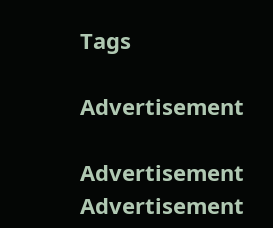Tags

Advertisement

Advertisement
Advertisement